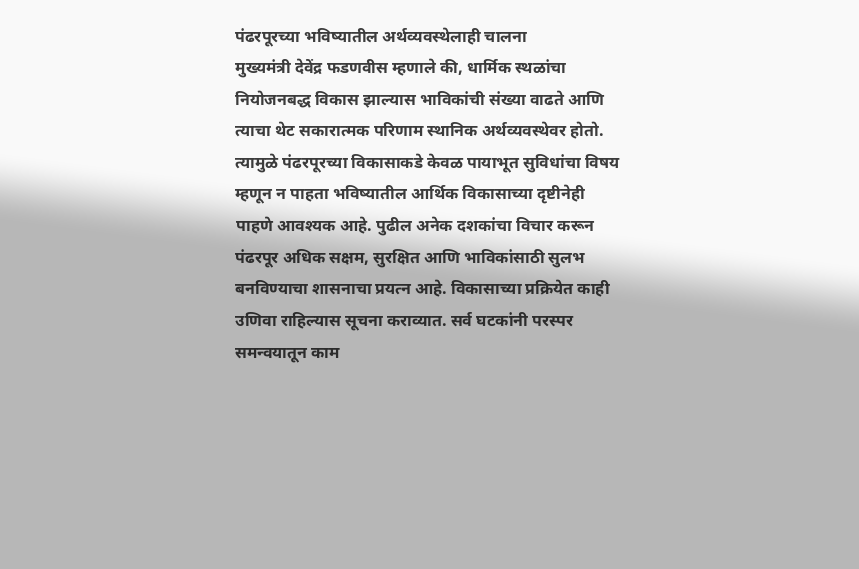पंढरपूरच्या भविष्यातील अर्थव्यवस्थेलाही चालना
मुख्यमंत्री देवेंद्र फडणवीस म्हणाले की, धार्मिक स्थळांचा नियोजनबद्ध विकास झाल्यास भाविकांची संख्या वाढते आणि त्याचा थेट सकारात्मक परिणाम स्थानिक अर्थव्यवस्थेवर होतो. त्यामुळे पंढरपूरच्या विकासाकडे केवळ पायाभूत सुविधांचा विषय म्हणून न पाहता भविष्यातील आर्थिक विकासाच्या दृष्टीनेही पाहणे आवश्यक आहे. पुढील अनेक दशकांचा विचार करून पंढरपूर अधिक सक्षम, सुरक्षित आणि भाविकांसाठी सुलभ बनविण्याचा शासनाचा प्रयत्न आहे. विकासाच्या प्रक्रियेत काही उणिवा राहिल्यास सूचना कराव्यात. सर्व घटकांनी परस्पर समन्वयातून काम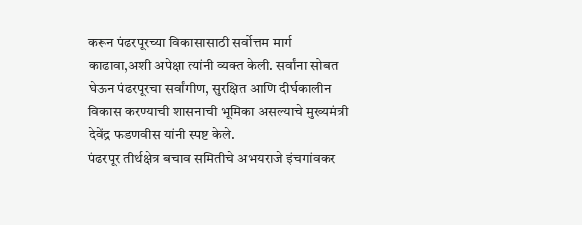करून पंढरपूरच्या विकासासाठी सर्वोत्तम मार्ग काढावा,अशी अपेक्षा त्यांनी व्यक्त केली. सर्वांना सोबत घेऊन पंढरपूरचा सर्वांगीण, सुरक्षित आणि दीर्घकालीन विकास करण्याची शासनाची भूमिका असल्याचे मुख्यमंत्री देवेंद्र फडणवीस यांनी स्पष्ट केले.
पंढरपूर तीर्थक्षेत्र बचाव समितीचे अभयराजे इंचगांवकर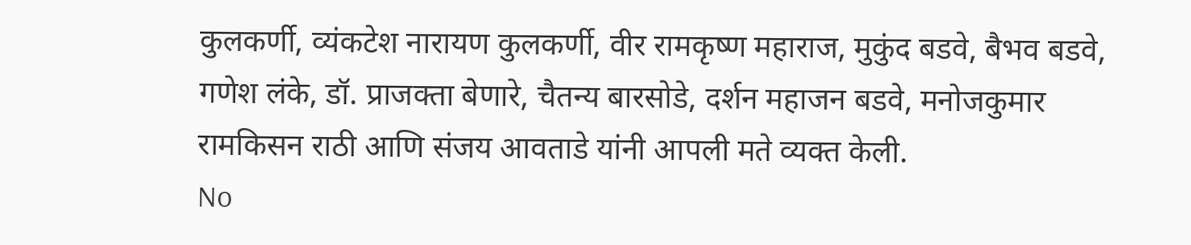कुलकर्णी, व्यंकटेश नारायण कुलकर्णी, वीर रामकृष्ण महाराज, मुकुंद बडवे, बैभव बडवे, गणेश लंके, डॉ. प्राजक्ता बेणारे, चैतन्य बारसोडे, दर्शन महाजन बडवे, मनोजकुमार रामकिसन राठी आणि संजय आवताडे यांनी आपली मते व्यक्त केली.
No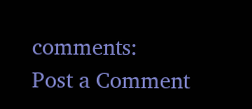comments:
Post a Comment